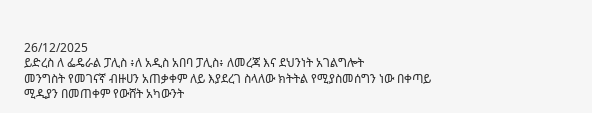26/12/2025
ይድረስ ለ ፌዴራል ፓሊስ ፥ለ አዲስ አበባ ፓሊስ፥ ለመረጃ እና ደህንነት አገልግሎት
መንግስት የመገናኛ ብዙሀን አጠቃቀም ለይ እያደረገ ስላለው ክትትል የሚያስመሰግን ነው በቀጣይ ሚዲያን በመጠቀም የውሸት አካውንት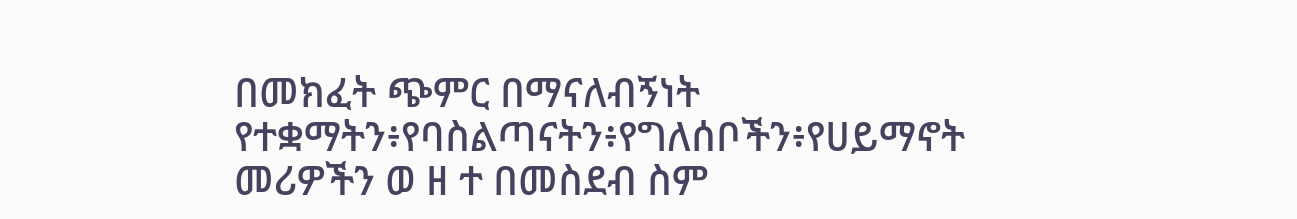በመክፈት ጭምር በማናለብኝነት
የተቋማትን፥የባስልጣናትን፥የግለሰቦችን፥የሀይማኖት መሪዎችን ወ ዘ ተ በመስደብ ስም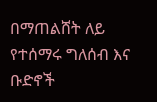በማጠልሸት ለይ የተሰማሩ ግለሰብ እና ቡድኖች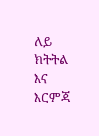ለይ ክትትል እና እርምጃ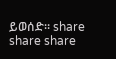ይወሰድ። share share share